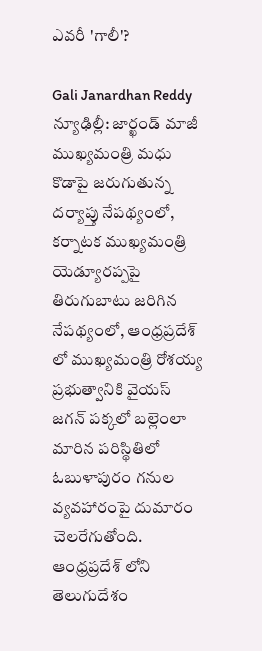ఎవరీ 'గాలీ'?

Gali Janardhan Reddy
న్యూఢిల్లీ: జార్ఖండ్ మాజీ ముఖ్యమంత్రి మధు కొడాపై జరుగుతున్న దర్యాప్తు నేపథ్యంలో, కర్నాటక ముఖ్యమంత్రి యెడ్యూరప్పపై తిరుగుబాటు జరిగిన నేపథ్యంలో, ఆంధ్రప్రదేశ్ లో ముఖ్యమంత్రి రోశయ్య ప్రభుత్వానికి వైయస్ జగన్ పక్కలో బల్లెంలా మారిన పరిస్థితిలో ఓబుళాపురం గనుల వ్యవహారంపై దుమారం చెలరేగుతోంది. ఆంధ్రప్రదేశ్ లోని తెలుగుదేశం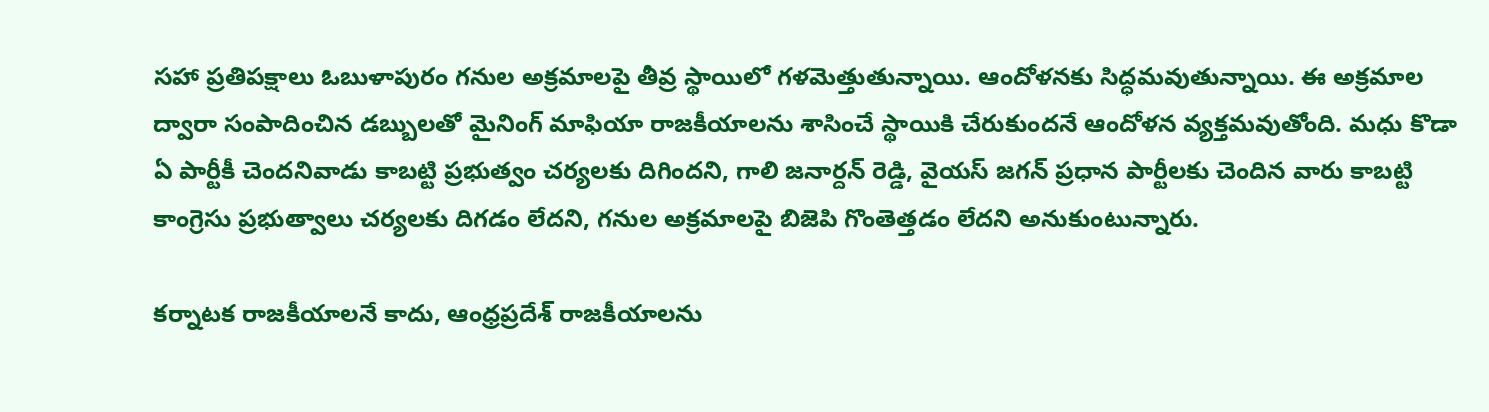సహా ప్రతిపక్షాలు ఓబుళాపురం గనుల అక్రమాలపై తీవ్ర స్థాయిలో గళమెత్తుతున్నాయి. ఆందోళనకు సిద్ధమవుతున్నాయి. ఈ అక్రమాల ద్వారా సంపాదించిన డబ్బులతో మైనింగ్ మాఫియా రాజకీయాలను శాసించే స్థాయికి చేరుకుందనే ఆందోళన వ్యక్తమవుతోంది. మధు కొడా ఏ పార్టీకీ చెందనివాడు కాబట్టి ప్రభుత్వం చర్యలకు దిగిందని, గాలి జనార్దన్ రెడ్డి, వైయస్ జగన్ ప్రధాన పార్టీలకు చెందిన వారు కాబట్టి కాంగ్రెసు ప్రభుత్వాలు చర్యలకు దిగడం లేదని, గనుల అక్రమాలపై బిజెపి గొంతెత్తడం లేదని అనుకుంటున్నారు.

కర్నాటక రాజకీయాలనే కాదు, ఆంధ్రప్రదేశ్ రాజకీయాలను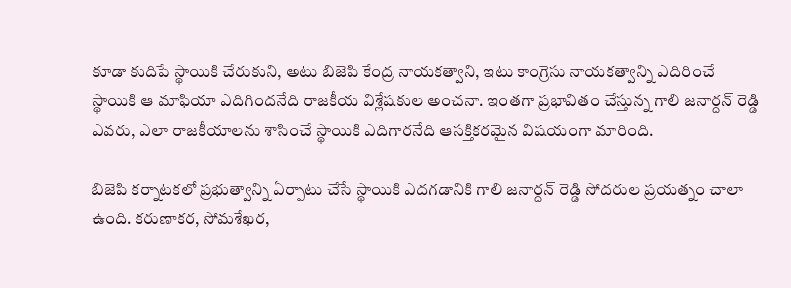కూడా కుదిపే స్థాయికి చేరుకుని, అటు బిజెపి కేంద్ర నాయకత్వాని, ఇటు కాంగ్రెసు నాయకత్వాన్ని ఎదిరించే స్థాయికి ఆ మాఫియా ఎదిగిందనేది రాజకీయ విశ్లేషకుల అంచనా. ఇంతగా ప్రభావితం చేస్తున్న గాలి జనార్దన్ రెడ్డి ఎవరు, ఎలా రాజకీయాలను శాసించే స్థాయికి ఎదిగారనేది ఆసక్తికరమైన విషయంగా మారింది.

బిజెపి కర్నాటకలో ప్రభుత్వాన్ని ఏర్పాటు చేసే స్థాయికి ఎదగడానికి గాలి జనార్దన్ రెడ్డి సోదరుల ప్రయత్నం చాలా ఉంది. కరుణాకర, సోమశేఖర,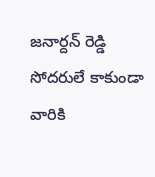జనార్దన్ రెడ్డి సోదరులే కాకుండా వారికి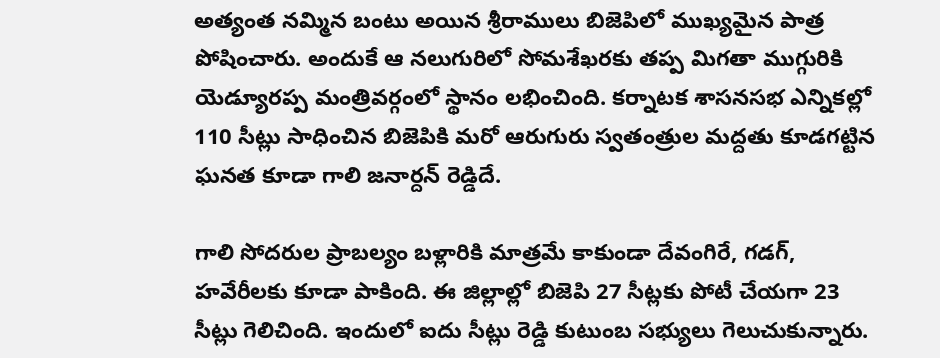అత్యంత నమ్మిన బంటు అయిన శ్రీరాములు బిజెపిలో ముఖ్యమైన పాత్ర పోషించారు. అందుకే ఆ నలుగురిలో సోమశేఖరకు తప్ప మిగతా ముగ్గురికి యెడ్యూరప్ప మంత్రివర్గంలో స్థానం లభించింది. కర్నాటక శాసనసభ ఎన్నికల్లో 110 సీట్లు సాధించిన బిజెపికి మరో ఆరుగురు స్వతంత్రుల మద్దతు కూడగట్టిన ఘనత కూడా గాలి జనార్దన్ రెడ్డిదే.

గాలి సోదరుల ప్రాబల్యం బళ్లారికి మాత్రమే కాకుండా దేవంగిరే, గడగ్, హవేరీలకు కూడా పాకింది. ఈ జిల్లాల్లో బిజెపి 27 సీట్లకు పోటీ చేయగా 23 సీట్లు గెలిచింది. ఇందులో ఐదు సీట్లు రెడ్డి కుటుంబ సభ్యులు గెలుచుకున్నారు.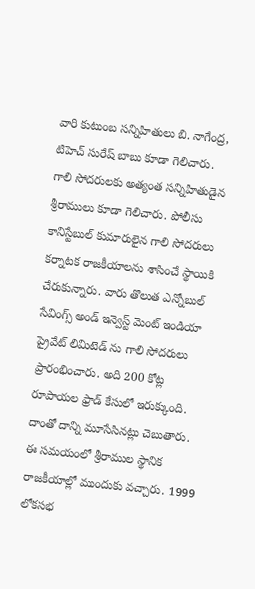వారి కుటుంబ సన్నిహితులు బి. నాగేంద్ర, టిహెచ్ సురేష్ బాబు కూడా గెలిచారు. గాలి సోదరులకు అత్యంత సన్నిహితుడైన శ్రీరాములు కూడా గెలిచారు. పోలీసు కానిస్టేబుల్ కుమారులైన గాలి సోదరులు కర్నాటక రాజకీయాలను శాసించే స్థాయికి చేరుకున్నారు. వారు తొలుత ఎన్నోబుల్ సేవింగ్స్ అండ్ ఇన్వెస్ట్ మెంట్ ఇండియా ప్రైవేట్ లిమిటెడ్ ను గాలి సోదరులు ప్రారంభించారు. అది 200 కోట్ల రూపాయల ఫ్రాడ్ కేసులో ఇరుక్కుంది. దాంతో దాన్ని మూసేసినట్లు చెబుతారు. ఈ సమయంలో శ్రీరాముల స్థానిక రాజకీయాల్లో ముందుకు వచ్చారు. 1999 లోకసభ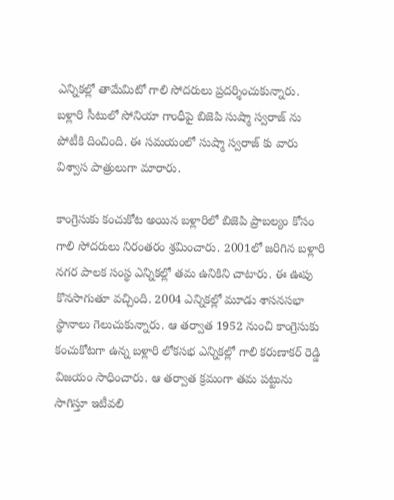ఎన్నికల్లో తామేమిటో గాలి సోదరులు ప్రదర్శించుకున్నారు. బళ్లారి సీటులో సోనియా గాంధీపై బిజెపి సుష్మా స్వరాజ్ ను పోటీకి దించింది. ఈ సమయంలో సుష్మా స్వరాజ్ కు వారు విశ్వాస పాత్రులుగా మారారు.

కాంగ్రెసుకు కంచుకోట అయిన బళ్లారిలో బిజెపి ప్రాబల్యం కోసం గాలి సోదరులు నిరంతరం శ్రమించారు. 2001లో జరిగిన బళ్లారి నగర పాలక సంస్థ ఎన్నికల్లో తమ ఉనికిని చాటారు. ఈ ఊపు కొనసాగుతూ వచ్చింది. 2004 ఎన్నికల్లో మూడు శాసనసభా స్థానాలు గెలుచుకున్నారు. ఆ తర్వాత 1952 నుంచి కాంగ్రెసుకు కంచుకోటగా ఉన్న బళ్లారి లోకసభ ఎన్నికల్లో గాలి కరుణాకర్ రెడ్డి విజయం సాధించారు. ఆ తర్వాత క్రమంగా తమ పట్టును సాగిస్తూ ఇటీవలి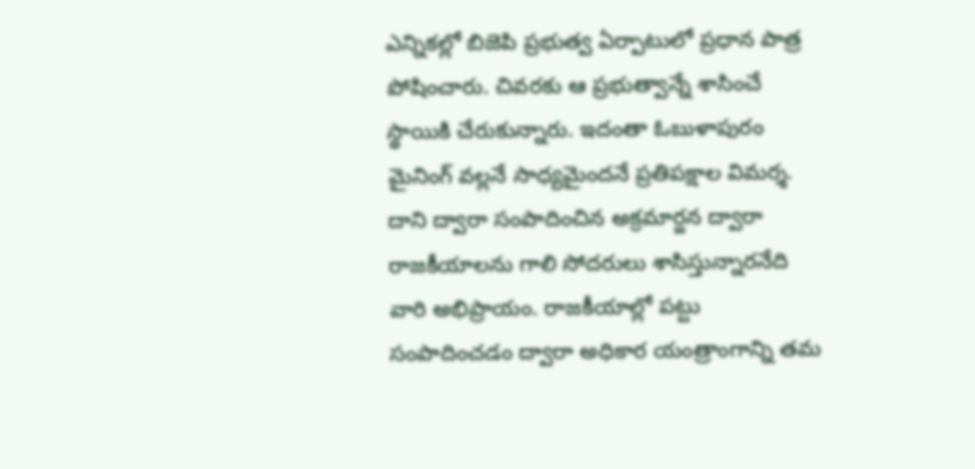ఎన్నికల్లో బిజెపి ప్రభుత్వ ఏర్పాటులో ప్రధాన పాత్ర పోషించారు. చివరకు ఆ ప్రభుత్వాన్నే శాసించే స్థాయికి చేరుకున్నారు. ఇదంతా ఓబుళాపురం మైనింగ్ వల్లనే సాధ్యమైందనే ప్రతిపక్షాల విమర్శ. దాని ద్వారా సంపాదించిన అక్రమార్జన ద్వారా రాజకీయాలను గాలి సోదరులు శాసిస్తున్నారనేది వారి అభిప్రాయం. రాజకీయాల్లో పట్టు సంపాదించడం ద్వారా అధికార యంత్రాంగాన్ని తమ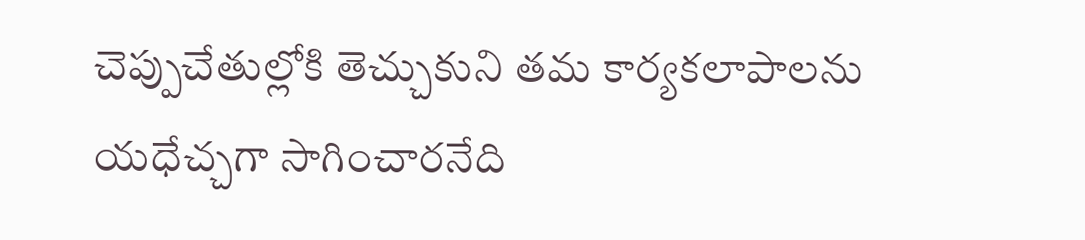చెప్పుచేతుల్లోకి తెచ్చుకుని తమ కార్యకలాపాలను యధేచ్చగా సాగించారనేది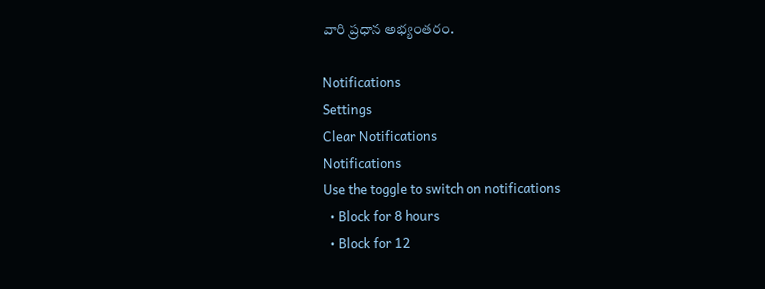వారి ప్రధాన అభ్యంతరం.

Notifications
Settings
Clear Notifications
Notifications
Use the toggle to switch on notifications
  • Block for 8 hours
  • Block for 12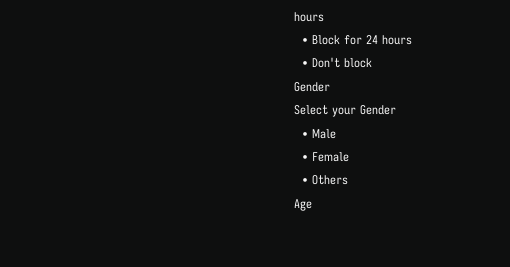hours
  • Block for 24 hours
  • Don't block
Gender
Select your Gender
  • Male
  • Female
  • Others
Age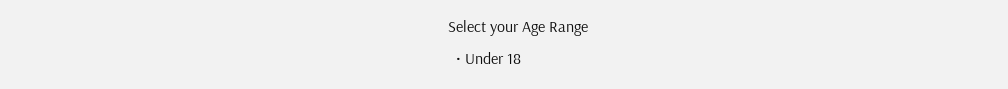Select your Age Range
  • Under 18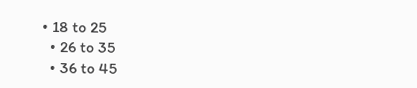• 18 to 25
  • 26 to 35
  • 36 to 45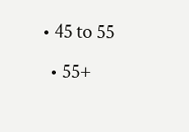• 45 to 55
  • 55+